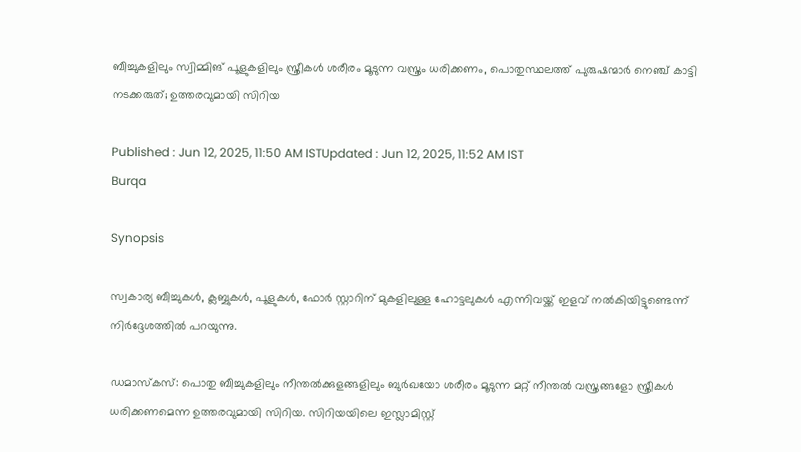ബീച്ചുകളിലും സ്വിമ്മിങ് പൂളുകളിലും സ്ത്രീകൾ ശരീരം മൂടുന്ന വസ്ത്രം ധരിക്കണം, പൊതുസ്ഥലത്ത് പുരുഷന്മാർ നെഞ്ച് കാട്ടി നടക്കരുത്; ഉത്തരവുമായി സിറിയ

Published : Jun 12, 2025, 11:50 AM ISTUpdated : Jun 12, 2025, 11:52 AM IST
Burqa

Synopsis

സ്വകാര്യ ബീച്ചുകൾ, ക്ലബ്ബുകൾ, പൂളുകൾ, ഫോർ സ്റ്റാറിന് മുകളിലുള്ള ഹോട്ടലുകൾ എന്നിവയ്ക്ക് ഇളവ് നൽകിയിട്ടുണ്ടെന്ന് നിർദ്ദേശത്തിൽ പറയുന്നു.

ഡമാസ്കസ്: പൊതു ബീച്ചുകളിലും നീന്തൽക്കുളങ്ങളിലും ബുർഖയോ ശരീരം മൂടുന്ന മറ്റ് നീന്തൽ വസ്ത്രങ്ങളോ സ്ത്രീകൾ ധരിക്കണമെന്ന ഉത്തരവുമായി സിറിയ. സിറിയയിലെ ഇസ്ലാമിസ്റ്റ്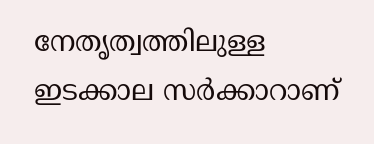നേതൃത്വത്തിലുള്ള ഇടക്കാല സർക്കാറാണ്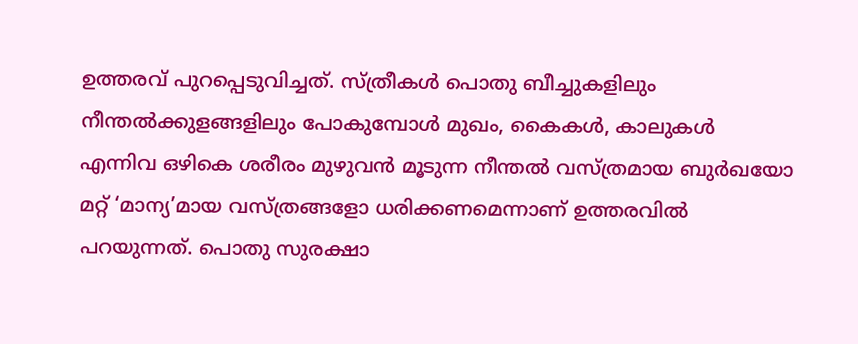ഉത്തരവ് പുറപ്പെടുവിച്ചത്. സ്ത്രീകൾ പൊതു ബീച്ചുകളിലും നീന്തൽക്കുളങ്ങളിലും പോകുമ്പോൾ മുഖം, കൈകൾ, കാലുകൾ എന്നിവ ഒഴികെ ശരീരം മുഴുവൻ മൂടുന്ന നീന്തൽ വസ്ത്രമായ ബുർഖയോ മറ്റ് ‘മാന്യ’മായ വസ്ത്രങ്ങളോ ധരിക്കണമെന്നാണ് ഉത്തരവിൽ പറയുന്നത്. പൊതു സുരക്ഷാ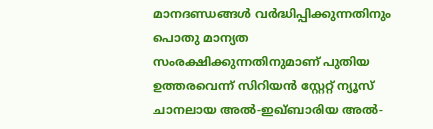മാനദണ്ഡങ്ങൾ വർദ്ധിപ്പിക്കുന്നതിനും പൊതു മാന്യത സംരക്ഷിക്കുന്നതിനുമാണ് പുതിയ ഉത്തരവെന്ന് സിറിയൻ സ്റ്റേറ്റ് ന്യൂസ് ചാനലായ അൽ-ഇഖ്ബാരിയ അൽ-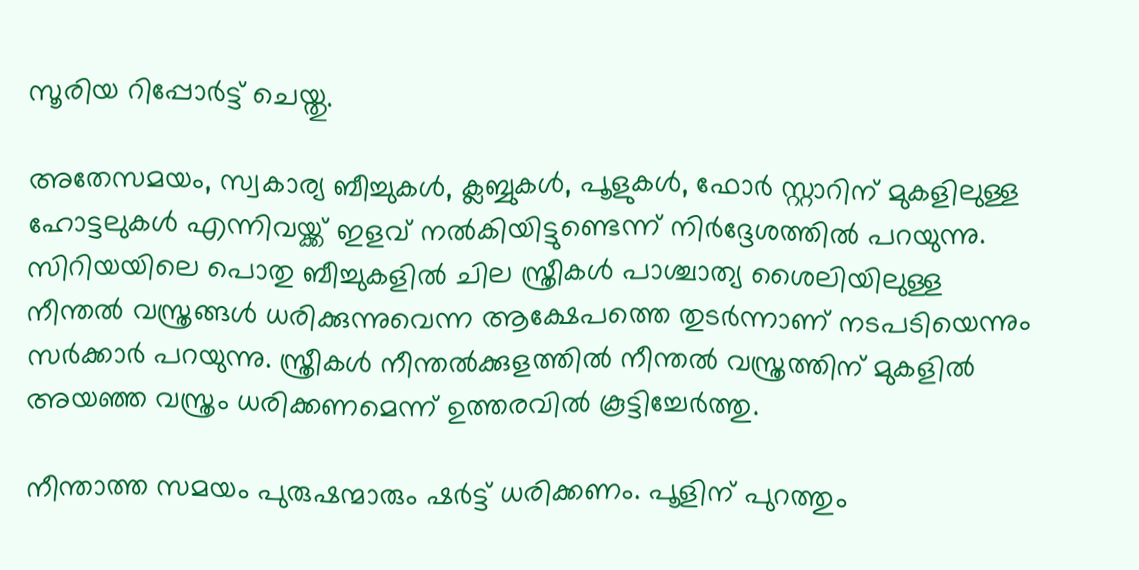സൂരിയ റിപ്പോർട്ട് ചെയ്തു.

അതേസമയം, സ്വകാര്യ ബീച്ചുകൾ, ക്ലബ്ബുകൾ, പൂളുകൾ, ഫോർ സ്റ്റാറിന് മുകളിലുള്ള ഹോട്ടലുകൾ എന്നിവയ്ക്ക് ഇളവ് നൽകിയിട്ടുണ്ടെന്ന് നിർദ്ദേശത്തിൽ പറയുന്നു. സിറിയയിലെ പൊതു ബീച്ചുകളിൽ ചില സ്ത്രീകൾ പാശ്ചാത്യ ശൈലിയിലുള്ള നീന്തൽ വസ്ത്രങ്ങൾ ധരിക്കുന്നുവെന്ന ആക്ഷേപത്തെ തുടർന്നാണ് നടപടിയെന്നും സർക്കാർ പറയുന്നു. സ്ത്രീകൾ നീന്തൽക്കുളത്തിൽ നീന്തൽ വസ്ത്രത്തിന് മുകളിൽ അയഞ്ഞ വസ്ത്രം ധരിക്കണമെന്ന് ഉത്തരവിൽ കൂട്ടിച്ചേർത്തു.

നീന്താത്ത സമയം പുരുഷന്മാരും ഷർട്ട് ധരിക്കണം. പൂളിന് പുറത്തും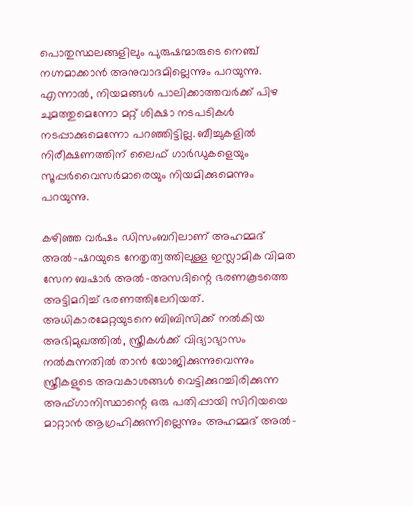പൊതുസ്ഥലങ്ങളിലും പുരുഷന്മാരുടെ നെഞ്ച് നഗ്നമാക്കാൻ അനുവാദമില്ലെന്നും പറയുന്നു. എന്നാൽ, നിയമങ്ങൾ പാലിക്കാത്തവർക്ക് പിഴ ചുമത്തുമെന്നോ മറ്റ് ശിക്ഷാ നടപടികൾ നടപ്പാക്കുമെന്നോ പറഞ്ഞിട്ടില്ല. ബീച്ചുകളിൽ നിരീക്ഷണത്തിന് ലൈഫ് ഗാർഡുകളെയും സൂപ്പർവൈസർമാരെയും നിയമിക്കുമെന്നും പറയുന്നു.

കഴിഞ്ഞ വർഷം ഡിസംബറിലാണ് അഹമ്മദ് അൽ-ഷറയുടെ നേതൃത്വത്തിലുള്ള ഇസ്ലാമിക വിമത സേന ബഷാർ അൽ-അസദിന്റെ ഭരണകൂടത്തെ അട്ടിമറിച്ച് ഭരണത്തിലേറിയത്. അധികാരമേറ്റയുടനെ ബിബിസിക്ക് നൽകിയ അഭിമുഖത്തിൽ, സ്ത്രീകൾക്ക് വിദ്യാഭ്യാസം നൽകുന്നതിൽ താൻ യോജിക്കുന്നുവെന്നും സ്ത്രീകളുടെ അവകാശങ്ങൾ വെട്ടിക്കുറച്ചിരിക്കുന്ന അഫ്ഗാനിസ്ഥാന്റെ ഒരു പതിപ്പായി സിറിയയെ മാറ്റാൻ ആഗ്രഹിക്കുന്നില്ലെന്നും അഹമ്മദ് അൽ-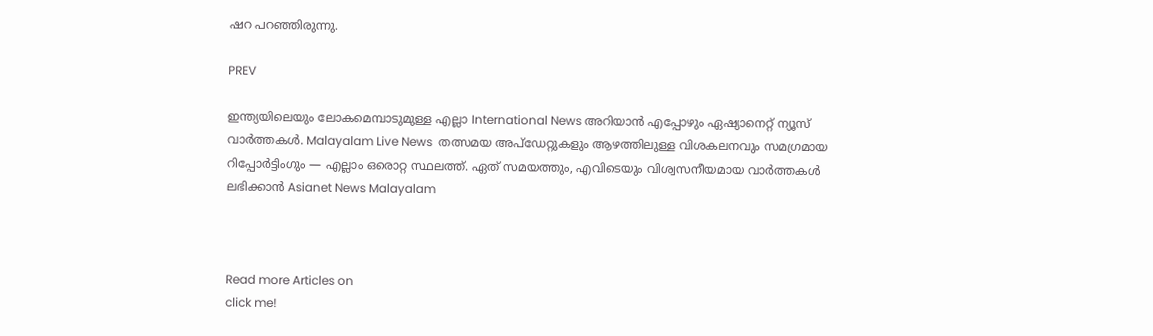ഷറ പറഞ്ഞിരുന്നു.

PREV

ഇന്ത്യയിലെയും ലോകമെമ്പാടുമുള്ള എല്ലാ International News അറിയാൻ എപ്പോഴും ഏഷ്യാനെറ്റ് ന്യൂസ് വാർത്തകൾ. Malayalam Live News  തത്സമയ അപ്‌ഡേറ്റുകളും ആഴത്തിലുള്ള വിശകലനവും സമഗ്രമായ റിപ്പോർട്ടിംഗും — എല്ലാം ഒരൊറ്റ സ്ഥലത്ത്. ഏത് സമയത്തും, എവിടെയും വിശ്വസനീയമായ വാർത്തകൾ ലഭിക്കാൻ Asianet News Malayalam



Read more Articles on
click me!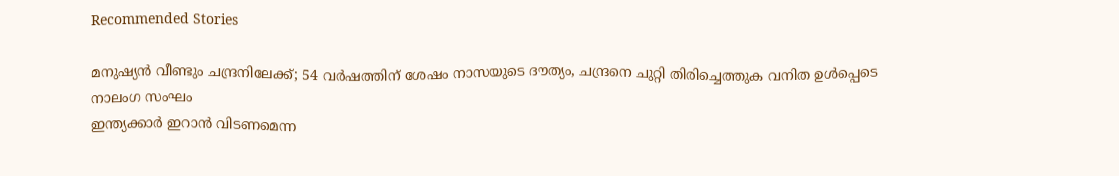Recommended Stories

മനുഷ്യൻ വീണ്ടും ചന്ദ്രനിലേക്ക്; 54 വർഷത്തിന് ശേഷം നാസയുടെ ദൗത്യം, ചന്ദ്രനെ ചുറ്റി തിരിച്ചെത്തുക വനിത ഉൾപ്പെടെ നാലംഗ സംഘം
ഇന്ത്യക്കാർ ഇറാൻ വിടണമെന്ന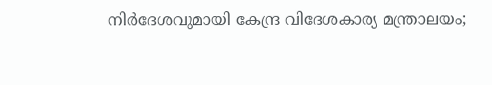നിർദേശവുമായി കേന്ദ്ര വിദേശകാര്യ മന്ത്രാലയം;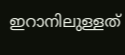ഇറാനിലുള്ളത്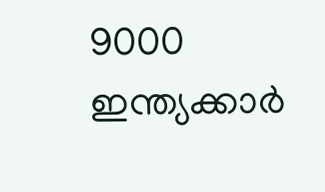9000 ഇന്ത്യക്കാർ